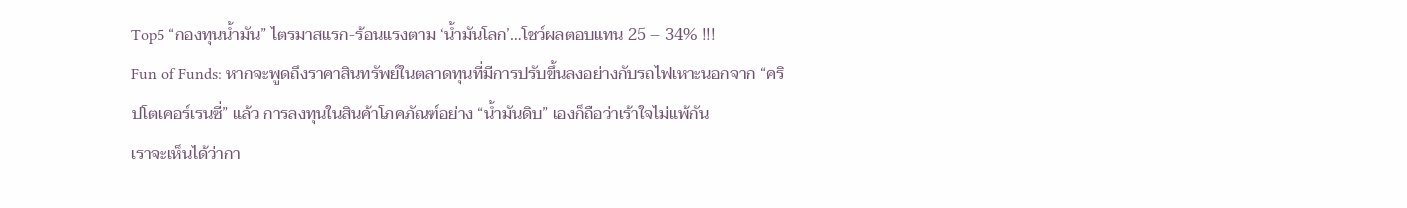Top5 “กองทุนน้ำมัน” ไตรมาสแรก-ร้อนแรงตาม ‘น้ำมันโลก’…โชว์ผลตอบแทน 25 – 34% !!!
Fun of Funds: หากจะพูดถึงราคาสินทรัพย์ในตลาดทุนที่มีการปรับขึ้นลงอย่างกับรถไฟเหาะนอกจาก “คริปโตเคอร์เรนซี่” แล้ว การลงทุนในสินค้าโภคภัณฑ์อย่าง “น้ำมันดิบ” เองก็ถือว่าเร้าใจไม่แพ้กัน
เราจะเห็นได้ว่ากา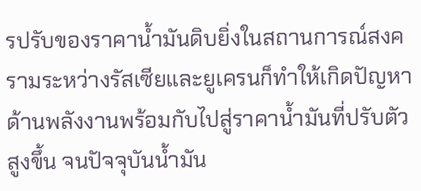รปรับของราคาน้ำมันดิบยิ่งในสถานการณ์สงครามระหว่างรัสเซียและยูเครนก็ทำให้เกิดปัญหาด้านพลังงานพร้อมกับไปสู่ราคาน้ำมันที่ปรับตัวสูงขึ้น จนปัจจุบันน้ำมัน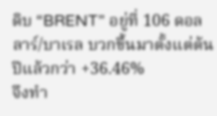ดิบ “BRENT” อยู่ที่ 106 ดอลลาร์/บาเรล บวกขึ้นมาตั้งแต่ต้นปีแล้วกว่า +36.46%
จึงทำ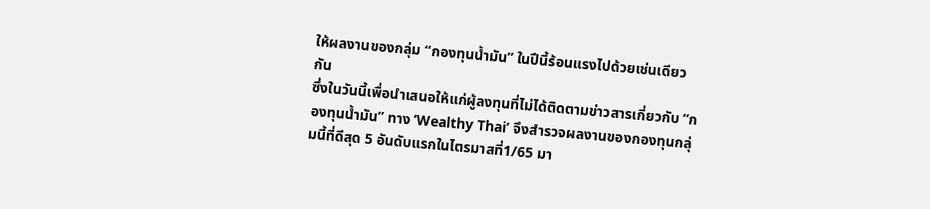ให้ผลงานของกลุ่ม “กองทุนน้ำมัน” ในปีนี้ร้อนแรงไปด้วยเช่นเดียวกัน
ซึ่งในวันนี้เพื่อนำเสนอให้แก่ผู้ลงทุนที่ไม่ได้ติดตามข่าวสารเกี่ยวกับ “กองทุนน้ำมัน” ทาง ‘Wealthy Thai’ จึงสำรวจผลงานของกองทุนกลุ่มนี้ที่ดีสุด 5 อันดับแรกในไตรมาสที่1/65 มา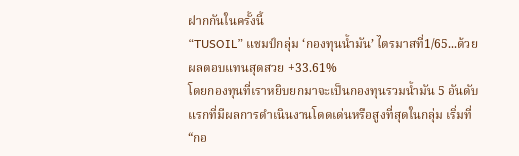ฝากกันในครั้งนี้
“TUSOIL” แชมป์กลุ่ม ‘กองทุนน้ำมัน’ ไตรมาสที่1/65...ด้วยผลตอบแทนสุดสวย +33.61%
โดยกองทุนที่เราหยิบยกมาจะเป็นกองทุนรวมน้ำมัน 5 อันดับแรกที่มีผลการดำเนินงานโดดเด่นหรือสูงที่สุดในกลุ่ม เริ่มที่ “กอ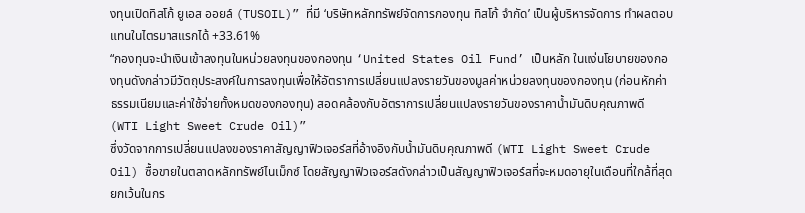งทุนเปิดทิสโก้ ยูเอส ออยล์ (TUSOIL)” ที่มี ‘บริษัทหลักทรัพย์จัดการกองทุน ทิสโก้ จำกัด’ เป็นผู้บริหารจัดการ ทำผลตอบแทนในไตรมาสแรกได้ +33.61%
“กองทุนจะนำเงินเข้าลงทุนในหน่วยลงทุนของกองทุน ‘United States Oil Fund’ เป็นหลัก ในแง่นโยบายของกองทุนดังกล่าวมีวัตถุประสงค์ในการลงทุนเพื่อให้อัตราการเปลี่ยนแปลงรายวันของมูลค่าหน่วยลงทุนของกองทุน (ก่อนหักค่าธรรมเนียมและค่าใช้จ่ายทั้งหมดของกองทุน) สอดคล้องกับอัตราการเปลี่ยนแปลงรายวันของราคาน้ำมันดิบคุณภาพดี (WTI Light Sweet Crude Oil)”
ซึ่งวัดจากการเปลี่ยนแปลงของราคาสัญญาฟิวเจอร์สที่อ้างอิงกับน้ำมันดิบคุณภาพดี (WTI Light Sweet Crude Oil) ซื้อขายในตลาดหลักทรัพย์ไนเม็กซ์ โดยสัญญาฟิวเจอร์สดังกล่าวเป็นสัญญาฟิวเจอร์สที่จะหมดอายุในเดือนที่ใกล้ที่สุด ยกเว้นในกร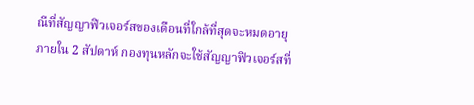ณีที่สัญญาฟิวเจอร์สของเดือนที่ใกล้ที่สุดจะหมดอายุภายใน 2 สัปดาห์ กองทุนหลักจะใช้สัญญาฟิวเจอร์สที่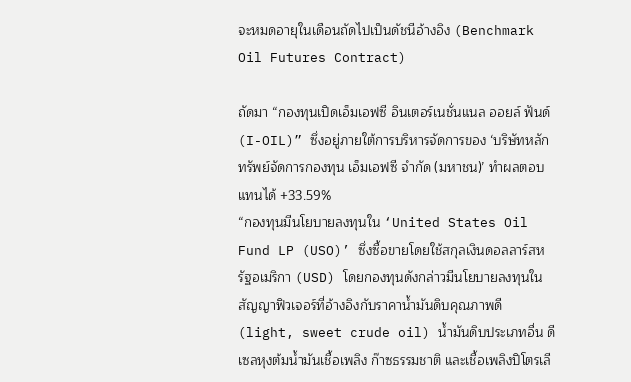จะหมดอายุในเดือนถัดไปเป็นดัชนีอ้างอิง (Benchmark Oil Futures Contract)

ถัดมา “กองทุนเปิดเอ็มเอฟซี อินเตอร์เนชั่นแนล ออยล์ ฟันด์ (I-OIL)” ซึ่งอยู่ภายใต้การบริหารจัดการของ ‘บริษัทหลักทรัพย์จัดการกองทุน เอ็มเอฟซี จำกัด (มหาชน)’ ทำผลตอบแทนได้ +33.59%
“กองทุนมีนโยบายลงทุนใน ‘United States Oil Fund LP (USO)’ ซึ่งซื้อขายโดยใช้สกุลเงินดอลลาร์สหรัฐอเมริกา (USD) โดยกองทุนดังกล่าวมีนโยบายลงทุนในสัญญาฟิวเจอร์ที่อ้างอิงกับราคาน้ำมันดิบคุณภาพดี (light, sweet crude oil) น้ำมันดิบประเภทอื่น ดีเซลหุงต้มน้ำมันเชื้อเพลิง ก๊าซธรรมชาติ และเชื้อเพลิงปิโตรเลี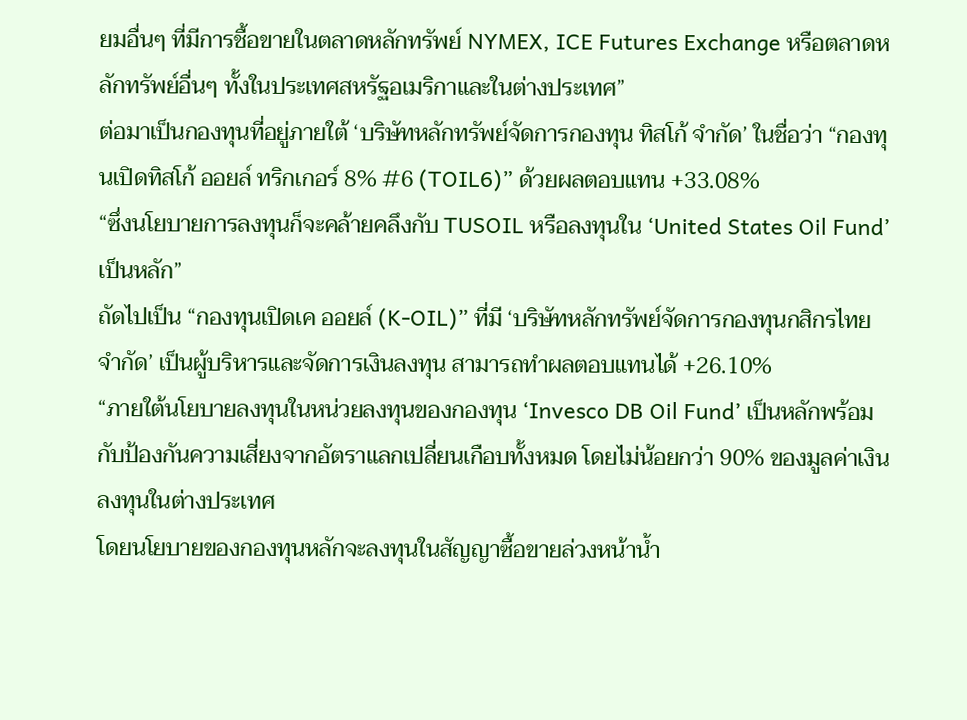ยมอื่นๆ ที่มีการชื้อขายในตลาดหลักทรัพย์ NYMEX, ICE Futures Exchange หรือตลาดหลักทรัพย์อื่นๆ ทั้งในประเทศสหรัฐอเมริกาและในต่างประเทศ”
ต่อมาเป็นกองทุนที่อยู่ภายใต้ ‘บริษัทหลักทรัพย์จัดการกองทุน ทิสโก้ จำกัด’ ในชื่อว่า “กองทุนเปิดทิสโก้ ออยล์ ทริกเกอร์ 8% #6 (TOIL6)” ด้วยผลตอบแทน +33.08%
“ซึ่งนโยบายการลงทุนก็จะคล้ายคลึงกับ TUSOIL หรือลงทุนใน ‘United States Oil Fund’ เป็นหลัก”
ถัดไปเป็น “กองทุนเปิดเค ออยล์ (K-OIL)” ที่มี ‘บริษัทหลักทรัพย์จัดการกองทุนกสิกรไทย จำกัด’ เป็นผู้บริหารและจัดการเงินลงทุน สามารถทำผลตอบแทนได้ +26.10%
“ภายใต้นโยบายลงทุนในหน่วยลงทุนของกองทุน ‘Invesco DB Oil Fund’ เป็นหลักพร้อมกับป้องกันความเสี่ยงจากอัตราแลกเปลี่ยนเกือบทั้งหมด โดยไม่น้อยกว่า 90% ของมูลค่าเงินลงทุนในต่างประเทศ
โดยนโยบายของกองทุนหลักจะลงทุนในสัญญาซื้อขายล่วงหน้าน้ำ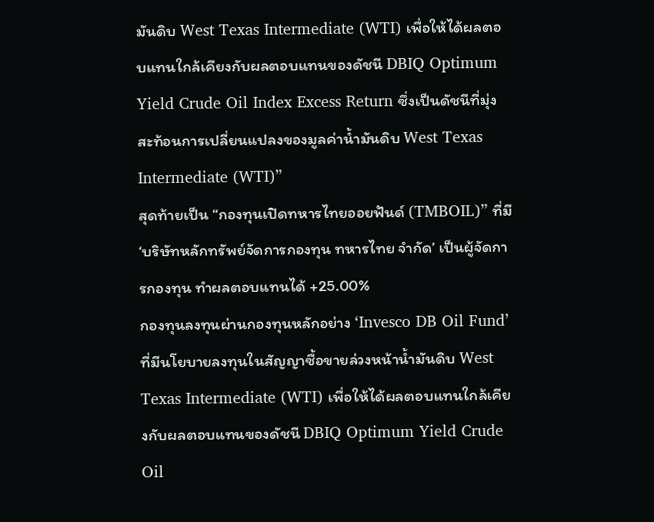มันดิบ West Texas Intermediate (WTI) เพื่อให้ได้ผลตอบแทนใกล้เคียงกับผลตอบแทนของดัชนี DBIQ Optimum Yield Crude Oil Index Excess Return ซึ่งเป็นดัชนีที่มุ่งสะท้อนการเปลี่ยนแปลงของมูลค่าน้ำมันดิบ West Texas Intermediate (WTI)”
สุดท้ายเป็น “กองทุนเปิดทหารไทยออยฟันด์ (TMBOIL)” ที่มี ‘บริษัทหลักทรัพย์จัดการกองทุน ทหารไทย จำกัด’ เป็นผู้จัดการกองทุน ทำผลตอบแทนได้ +25.00%
กองทุนลงทุนผ่านกองทุนหลักอย่าง ‘Invesco DB Oil Fund’ ที่มีนโยบายลงทุนในสัญญาซื้อขายล่วงหน้าน้ำมันดิบ West Texas Intermediate (WTI) เพื่อให้ได้ผลตอบแทนใกล้เคียงกับผลตอบแทนของดัชนี DBIQ Optimum Yield Crude Oil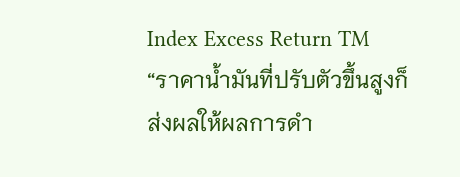Index Excess Return TM
“ราคาน้ำมันที่ปรับตัวขึ้นสูงก็ส่งผลให้ผลการดำ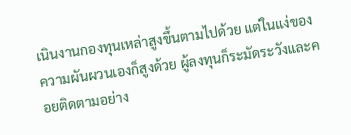เนินงานกองทุนเหล่าสูงขึ้นตามไปด้วย แต่ในแง่ของความผันผวนเองก็สูงด้วย ผู้ลงทุนก็ระมัดระวังและคอยติดตามอย่าง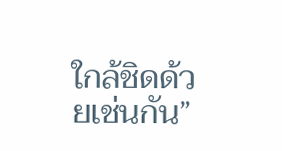ใกล้ชิดด้วยเช่นกัน”